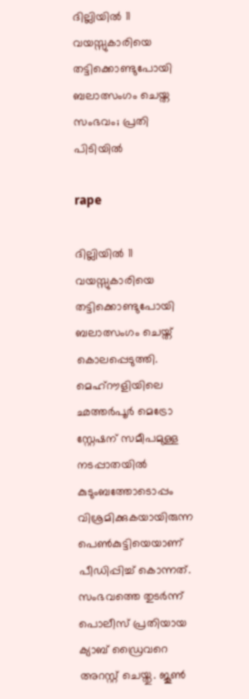ദില്ലിയിൽ 11 വയസ്സുകാരിയെ തട്ടിക്കൊണ്ടുപോയി ബലാത്സംഗം ചെയ്ത സംഭവം; പ്രതി പിടിയിൽ

rape

ദില്ലിയിൽ 11 വയസ്സുകാരിയെ തട്ടിക്കൊണ്ടുപോയി ബലാത്സംഗം ചെയ്ത് കൊലപ്പെടുത്തി. മെഹ്‌റൗളിയിലെ ഛത്തർപൂർ മെട്രോ സ്റ്റേഷന് സമീപമുള്ള നടപ്പാതയിൽ കുടുംബത്തോടൊപ്പം വിശ്രമിക്കുകയായിരുന്ന പെൺകുട്ടിയെയാണ് പീഡിപ്പിച്ച് കൊന്നത്. സംഭവത്തെ തുടർന്ന് പൊലീസ് പ്രതിയായ ക്യാബ് ഡ്രൈവറെ അറസ്റ്റ് ചെയ്തു. ജൂൺ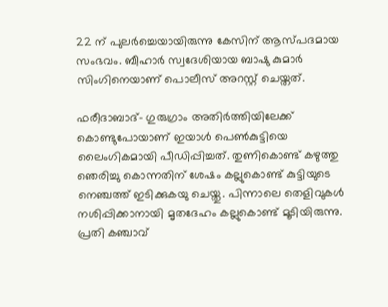22 ന് പുലർച്ചെയായിരുന്നു കേസിന് ആസ്പദമായ സംഭവം. ബീഹാർ സ്വദേശിയായ ബാഷു കുമാർ സിംഗിനെയാണ് പൊലീസ് അറസ്റ്റ് ചെയ്തത്.

ഫരീദാബാദ്- ഗുരുഗ്രാം അതിർത്തിയിലേക്ക് കൊണ്ടുപോയാണ് ഇയാൾ പെൺകുട്ടിയെ ലൈംഗികമായി പീഡിപ്പിച്ചത്. തുണികൊണ്ട് കഴുത്തു ഞെരിച്ചു കൊന്നതിന് ശേഷം കല്ലുകൊണ്ട് കുട്ടിയുടെ നെഞ്ചത്ത് ഇടിക്കുകയു ചെയ്തു. പിന്നാലെ തെളിവുകൾ നശിപ്പിക്കാനായി മൃതദേഹം കല്ലുകൊണ്ട് മൂടിയിരുന്നു. പ്രതി കഞ്ചാവ്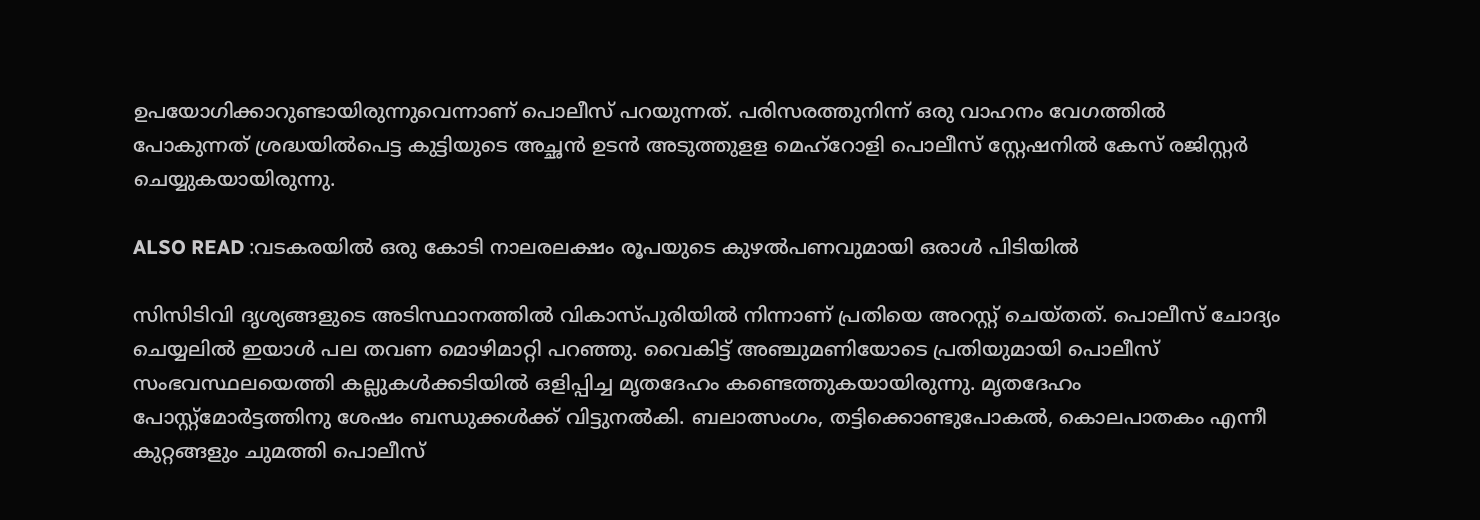ഉപയോഗിക്കാറുണ്ടായിരുന്നുവെന്നാണ് പൊലീസ് പറയുന്നത്. പരിസരത്തുനിന്ന് ഒരു വാഹനം വേഗത്തിൽ പോകുന്നത് ശ്രദ്ധയിൽപെട്ട കുട്ടിയുടെ അച്ഛൻ ഉടൻ അടുത്തുളള മെഹ്‌റോളി പൊലീസ് സ്റ്റേഷനിൽ കേസ് രജിസ്റ്റർ ചെയ്യുകയായിരുന്നു.

ALSO READ :വടകരയിൽ ഒരു കോടി നാലരലക്ഷം രൂപയുടെ കുഴൽപണവുമായി ഒരാൾ പിടിയിൽ

സിസിടിവി ദൃശ്യങ്ങളുടെ അടിസ്ഥാനത്തിൽ വികാസ്പുരിയിൽ നിന്നാണ് പ്രതിയെ അറസ്റ്റ് ചെയ്തത്. പൊലീസ് ചോദ്യം ചെയ്യലിൽ ഇയാൾ പല തവണ മൊഴിമാറ്റി പറഞ്ഞു. വൈകിട്ട് അഞ്ചുമണിയോടെ പ്രതിയുമായി പൊലീസ് സംഭവസ്ഥലയെത്തി കല്ലുകൾക്കടിയിൽ ഒളിപ്പിച്ച മൃതദേഹം കണ്ടെത്തുകയായിരുന്നു. മൃതദേഹം പോസ്റ്റ്‌മോർട്ടത്തിനു ശേഷം ബന്ധുക്കൾക്ക് വിട്ടുനൽകി. ബലാത്സംഗം, തട്ടിക്കൊണ്ടുപോകൽ, കൊലപാതകം എന്നീ കുറ്റങ്ങളും ചുമത്തി പൊലീസ്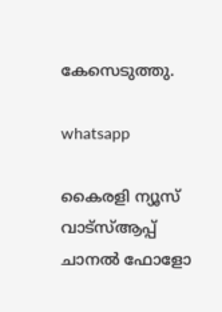കേസെടുത്തു.

whatsapp

കൈരളി ന്യൂസ് വാട്‌സ്ആപ്പ് ചാനല്‍ ഫോളോ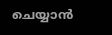ചെയ്യാന്‍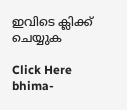ഇവിടെ ക്ലിക്ക് ചെയ്യുക

Click Here
bhima-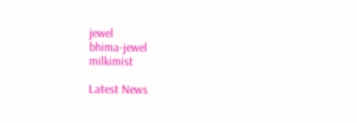jewel
bhima-jewel
milkimist

Latest News